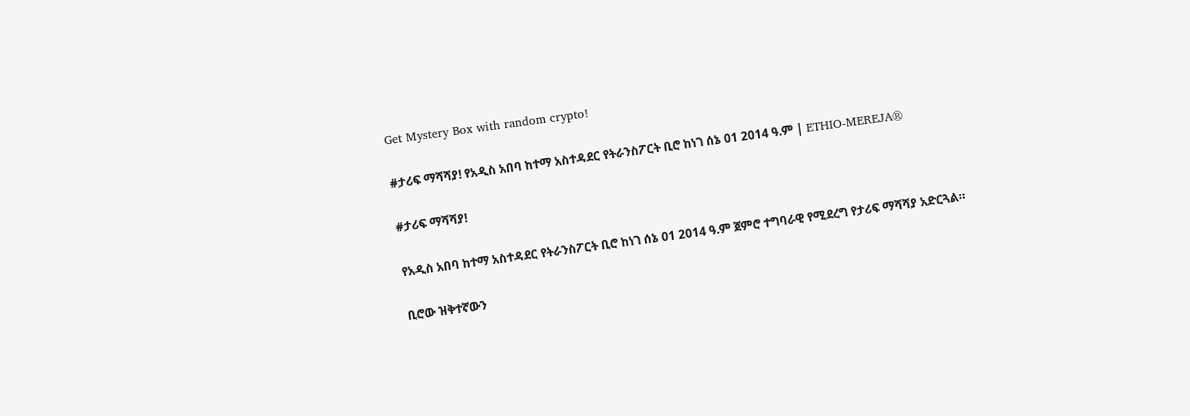Get Mystery Box with random crypto!

#ታሪፍ ማሻሻያ! የአዲስ አበባ ከተማ አስተዳደር የትራንስፖርት ቢሮ ከነገ ሰኔ 01 2014 ዓ.ም | ETHIO-MEREJA®

#ታሪፍ ማሻሻያ!

የአዲስ አበባ ከተማ አስተዳደር የትራንስፖርት ቢሮ ከነገ ሰኔ 01 2014 ዓ.ም ጀምሮ ተግባራዊ የሚደረግ የታሪፍ ማሻሻያ አድርጓል።

ቢሮው ዝቅተኛውን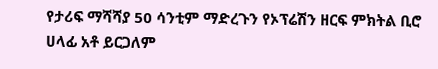የታሪፍ ማሻሻያ 50 ሳንቲም ማድረጉን የኦፕሬሽን ዘርፍ ምክትል ቢሮ ሀላፊ አቶ ይርጋለም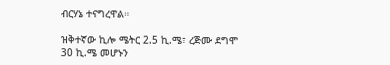ብርሃኔ ተናግረዋል።

ዝቅተኛው ኪሎ ሜትር 2.5 ኪ.ሜ፣ ረጅሙ ደግሞ 30 ኪ.ሜ መሆኑን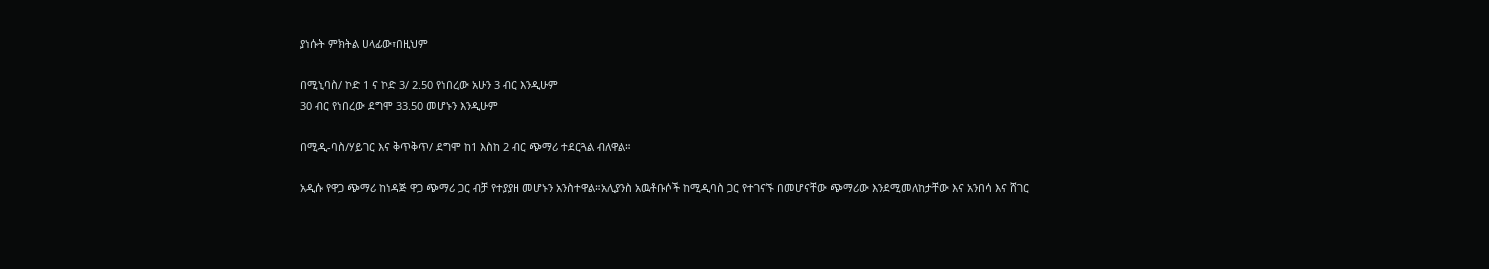ያነሱት ምክትል ሀላፊው፣በዚህም

በሚኒባስ/ ኮድ 1 ና ኮድ 3/ 2.50 የነበረው አሁን 3 ብር እንዲሁም
30 ብር የነበረው ደግሞ 33.50 መሆኑን እንዲሁም

በሚዲ-ባስ/ሃይገር እና ቅጥቅጥ/ ደግሞ ከ1 እስከ 2 ብር ጭማሪ ተደርጓል ብለዋል።

አዲሱ የዋጋ ጭማሪ ከነዳጅ ዋጋ ጭማሪ ጋር ብቻ የተያያዘ መሆኑን አንስተዋል።አሊያንስ አዉቶቡሶች ከሚዲባስ ጋር የተገናኙ በመሆናቸው ጭማሪው እንደሚመለከታቸው እና አንበሳ እና ሸገር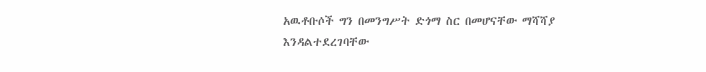አዉቶቡሶች ግን በመንግሥት ድጎማ ስር በመሆናቸው ማሻሻያ እንዳልተደረገባቸው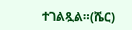ተገልጿል።(ሼር)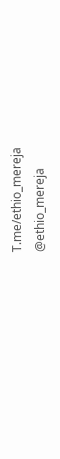T.me/ethio_mereja
@ethio_mereja